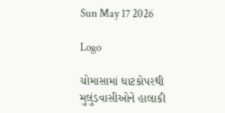Sun May 17 2026

Logo

ચોમાસામાં ઘાટકોપરથી મુલુંડવાસીઓને હાલાકી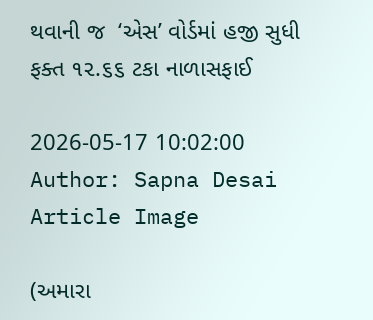થવાની જ  ‘એસ’ વોર્ડમાં હજી સુધી ફક્ત ૧૨.૬૬ ટકા નાળાસફાઈ

2026-05-17 10:02:00
Author: Sapna Desai
Article Image

(અમારા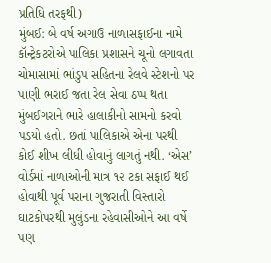પ્રતિધિ તરફથી)
મુંબઈ: બે વર્ષ અગાઉ નાળાસફાઈના નામે  કૉન્ટ્રેકટરોએ પાલિકા પ્રશાસને ચૂનો લગાવતા ચોમાસામાં ભાંડુપ સહિતના રેલવે સ્ટેશનો પર પાણી ભરાઈ જતા રેલ સેવા ઠપ્પ થતા મુંબઈગરાને ભારે હાલાકીનો સામનો કરવો પડયો હતો. છતાં પાલિકાએ એના પરથી કોઈ શીખ લીધી હોવાનું લાગતું નથી. ‘એસ’ વોર્ડમાં નાળાઓની માત્ર ૧૨ ટકા સફાઈ થઈ હોવાથી પૂર્વ પરાના ગુજરાતી વિસ્તારો ઘાટકોપરથી મુલુંડના રહેવાસીઓને આ વર્ષે પણ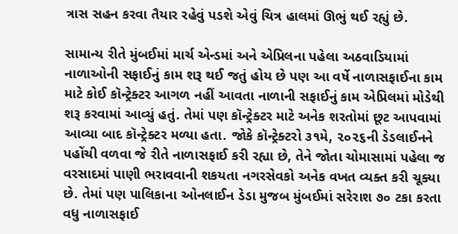ત્રાસ સહન કરવા તૈયાર રહેવું પડશે એવું ચિત્ર હાલમાં ઊભું થઈ રહ્યું છે.

સામાન્ય રીતે મુંબઈમાં માર્ચ એન્ડમાં અને એપ્રિલના પહેલા અઠવાડિયામાં નાળાઓની સફાઈનું કામ શરૂ થઈ જતું હોય છે પણ આ વર્ષે નાળાસફાઈના કામ માટે કોઈ કૉન્ટ્રેક્ટર આગળ નહીં આવતા નાળાની સફાઈનું કામ એપ્રિલમાં મોડેથી શરૂ કરવામાં આવ્યું હતું. તેમાં પણ કૉન્ટ્રેક્ટર માટે અનેક શરતોમાં છૂટ આપવામાં આવ્યા બાદ કૉન્ટ્રેક્ટર મળ્યા હતા. જોકે કૉન્ટ્રેક્ટરો ૩૧મે, ૨૦૨૬ની ડેડલાઈનને પહોંચી વળવા જે રીતે નાળાસફાઈ કરી રહ્યા છે, તેને જોતા ચોમાસામાં પહેલા જ વરસાદમાં પાણી ભરાવવાની શકયતા નગરસેવકો અનેક વખત વ્યક્ત કરી ચૂક્યા છે. તેમાં પણ પાલિકાના ઓનલાઈન ડેડા મુજબ મુંબઈમાં સરેરાશ ૭૦ ટકા કરતા વધુ નાળાસફાઈ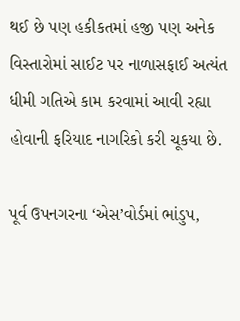થઈ છે પણ હકીકતમાં હજી પણ અનેક વિસ્તારોમાં સાઈટ પર નાળાસફાઈ અત્યંત ધીમી ગતિએ કામ કરવામાં આવી રહ્યા હોવાની ફરિયાદ નાગરિકો કરી ચૂકયા છે.

પૂર્વ ઉપનગરના ‘એસ’વોર્ડમાં ભાંડુપ,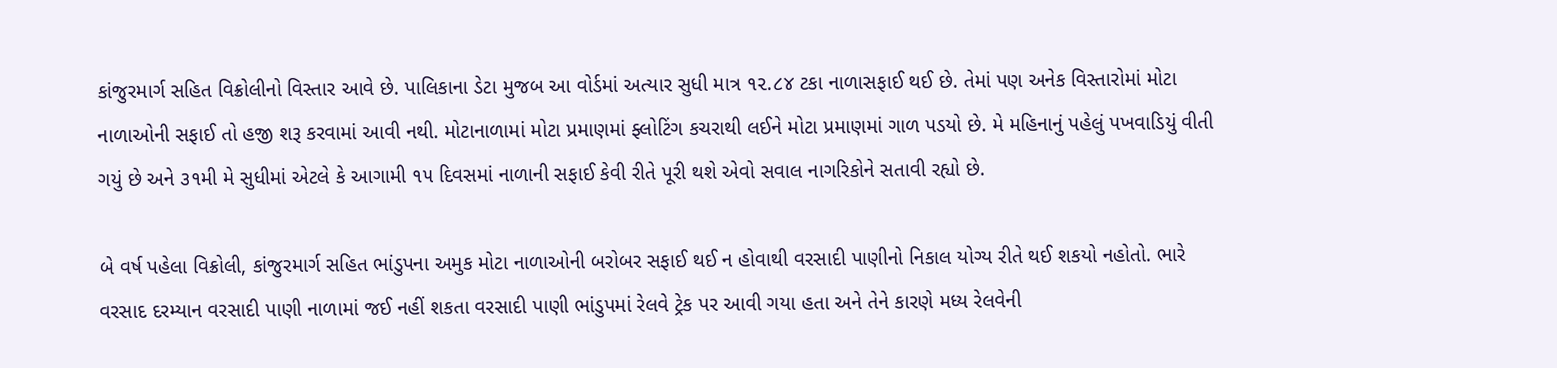કાંજુરમાર્ગ સહિત વિક્રોલીનો વિસ્તાર આવે છે. પાલિકાના ડેટા મુજબ આ વોર્ડમાં અત્યાર સુધી માત્ર ૧૨.૮૪ ટકા નાળાસફાઈ થઈ છે. તેમાં પણ અનેક વિસ્તારોમાં મોટા નાળાઓની સફાઈ તો હજી શરૂ કરવામાં આવી નથી. મોટાનાળામાં મોટા પ્રમાણમાં ફ્લોટિંગ કચરાથી લઈને મોટા પ્રમાણમાં ગાળ પડયો છે. મે મહિનાનું પહેલું પખવાડિયું વીતી ગયું છે અને ૩૧મી મે સુધીમાં એટલે કે આગામી ૧૫ દિવસમાં નાળાની સફાઈ કેવી રીતે પૂરી થશે એવો સવાલ નાગરિકોને સતાવી રહ્યો છે.

બે વર્ષ પહેલા વિક્રોલી, કાંજુરમાર્ગ સહિત ભાંડુપના અમુક મોટા નાળાઓની બરોબર સફાઈ થઈ ન હોવાથી વરસાદી પાણીનો નિકાલ યોગ્ય રીતે થઈ શકયો નહોતો. ભારે  વરસાદ દરમ્યાન વરસાદી પાણી નાળામાં જઈ નહીં શકતા વરસાદી પાણી ભાંડુપમાં રેલવે ટ્રેક પર આવી ગયા હતા અને તેને કારણે મધ્ય રેલવેની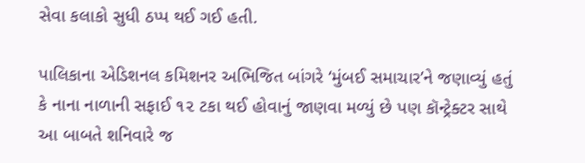સેવા કલાકો સુધી ઠપ્પ થઈ ગઈ હતી.

પાલિકાના એડિશનલ કમિશનર અભિજિત બાંગરે ‘મુંબઈ સમાચાર’ને જણાવ્યું હતું કે નાના નાળાની સફાઈ ૧૨ ટકા થઈ હોવાનું જાણવા મળ્યું છે પણ કૉન્ટ્રેક્ટર સાથે આ બાબતે શનિવારે જ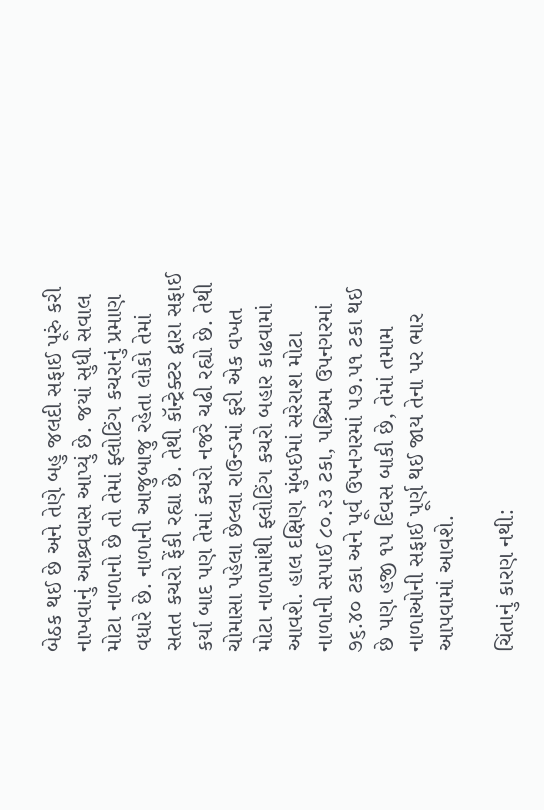બેઠક થઈ છે અને તેણે બહુ જલદી સફાઈ પૂરું કરી નાખવાનું આશ્ર્વવાસ આપ્યું છે. જયાં સુધી સવાલ મોટા નાળાનો છે તો તેમાં ફ્લોટિંગ કચરાનું પ્રમાણ વધારે છે. નાળાની આજુબાજુ રહેતા લોકો તેમાં સતત કચરો ફેંકી રહ્યા છે. તેથી કૉન્ટ્રેક્ટર દ્વારા સફાઈ કર્યા બાદ પણ તેમાં કચરો નજરે ચઢી રહ્યો છે. તેથી ચોમાસા પહેલા છેલ્લા રાઉન્ડમાં ફરી એક વખત મોટા નાળામાંથી ફ્લોટિંગ કચરો બહાર કાઢવામાં આવશે. હાલ દક્ષિણ મુંબઈમાં સરેરાશ મોટા નાળાની સપાઈ ૮૦.૨૩ ટકા, પશ્ર્ચિમ ઉપનગરમાં ૭૬.૪૦ ટકા અને પૂર્વ ઉપનગરમાં ૫૭.૫૧ ટકા થઈ છે પણ હજી ૧૫ દિવસ બાકી છે, તેમાં તમામ નાળાઓની સફાઈ પૂર્ણ થઈ જાય તેના પર ભાર આપવામાં આવશે.

ચિંતાનું કારણ નથી: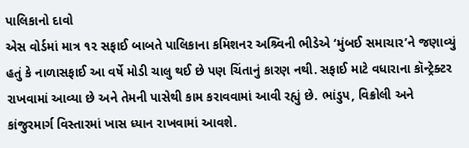પાલિકાનો દાવો
એસ વોર્ડમાં માત્ર ૧૨ સફાઈ બાબતે પાલિકાના કમિશનર અશ્ર્વિની ભીડેએ ‘મુંબઈ સમાચાર’ને જણાવ્યું હતું કે નાળાસફાઈ આ વર્ષે મોડી ચાલુ થઈ છે પણ ચિંતાનું કારણ નથી. સફાઈ માટે વધારાના કૉન્ટ્રેક્ટર રાખવામાં આવ્યા છે અને તેમની પાસેથી કામ કરાવવામાં આવી રહ્યું છે. ભાંડુપ, વિક્રોલી અને કાંજુરમાર્ગ વિસ્તારમાં ખાસ ધ્યાન રાખવામાં આવશે.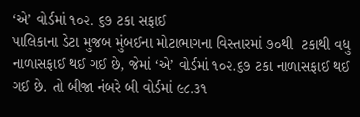‘એ’ વોર્ડમાં ૧૦૨. ૬૭ ટકા સફાઈ
પાલિકાના ડેટા મુજબ મુંબઈના મોટાભાગના વિસ્તારમાં ૭૦થી  ટકાથી વધુ નાળાસફાઈ થઈ ગઈ છે, જેમાં ‘એ’ વોર્ડમાં ૧૦૨.૬૭ ટકા નાળાસફાઈ થઈ ગઈ છે. તો બીજા નંબરે બી વોર્ડમાં ૯૮.૩૧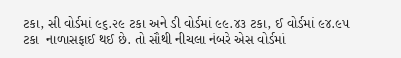ટકા, સી વોર્ડમાં ૯૬.૨૯ ટકા અને ડી વોર્ડમાં ૯૯.૪૩ ટકા, ઈ વોર્ડમાં ૯૪.૯૫ ટકા  નાળાસફાઈ થઈ છે. તો સૌથી નીચલા નંબરે એસ વોર્ડમાં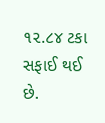૧૨.૮૪ ટકા સફાઈ થઈ  છે.